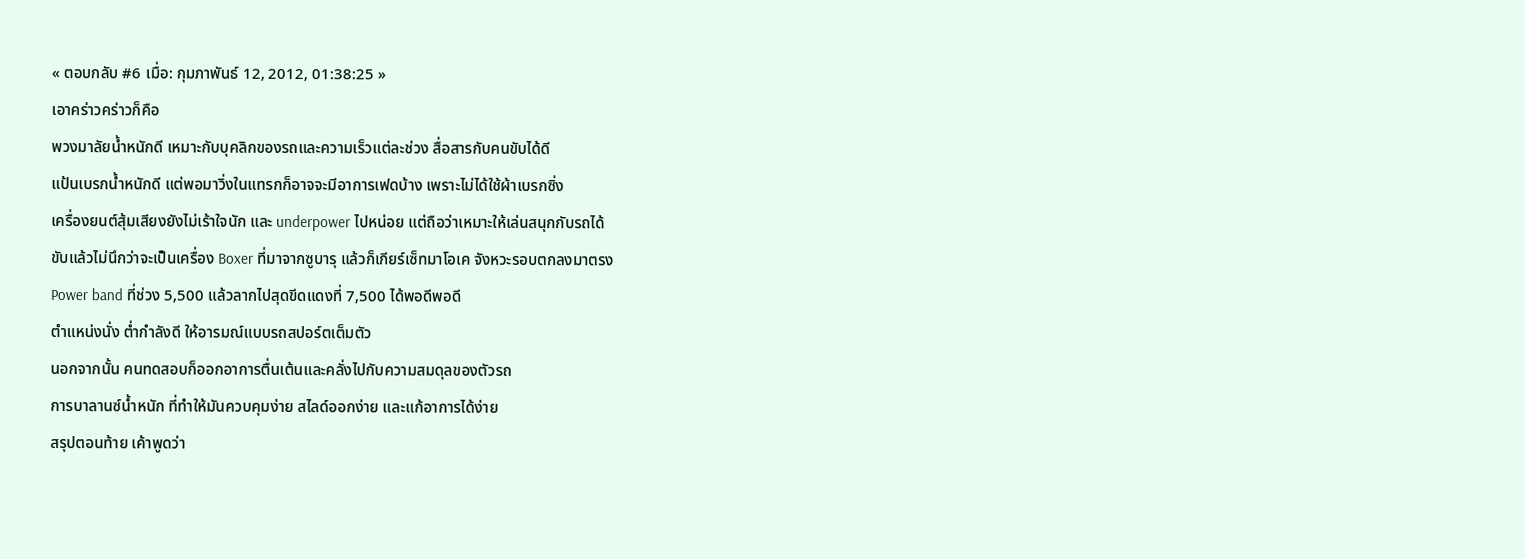« ตอบกลับ #6 เมื่อ: กุมภาพันธ์ 12, 2012, 01:38:25 »
เอาคร่าวคร่าวก็คือ
พวงมาลัยน้ำหนักดี เหมาะกับบุคลิกของรถและความเร็วแต่ละช่วง สื่อสารกับคนขับได้ดี
แป้นเบรกน้ำหนักดี แต่พอมาวิ่งในแทรกก็อาจจะมีอาการเฟดบ้าง เพราะไม่ได้ใช้ผ้าเบรกซิ่ง
เครื่องยนต์สุ้มเสียงยังไม่เร้าใจนัก และ underpower ไปหน่อย แต่ถือว่าเหมาะให้เล่นสนุกกับรถได้
ขับแล้วไม่นึกว่าจะเป็นเครื่อง Boxer ที่มาจากซูบารุ แล้วก็เกียร์เซ็ทมาโอเค จังหวะรอบตกลงมาตรง
Power band ที่ช่วง 5,500 แล้วลากไปสุดขีดแดงที่ 7,500 ได้พอดีพอดี
ตำแหน่งนั่ง ต่ำกำลังดี ให้อารมณ์แบบรถสปอร์ตเต็มตัว
นอกจากนั้น คนทดสอบก็ออกอาการตื่นเต้นและคลั่งไปกับความสมดุลของตัวรถ
การบาลานซ์น้ำหนัก ที่ทำให้มันควบคุมง่าย สไลด์ออกง่าย และแก้อาการได้ง่าย
สรุปตอนท้าย เค้าพูดว่า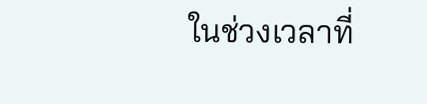ในช่วงเวลาที่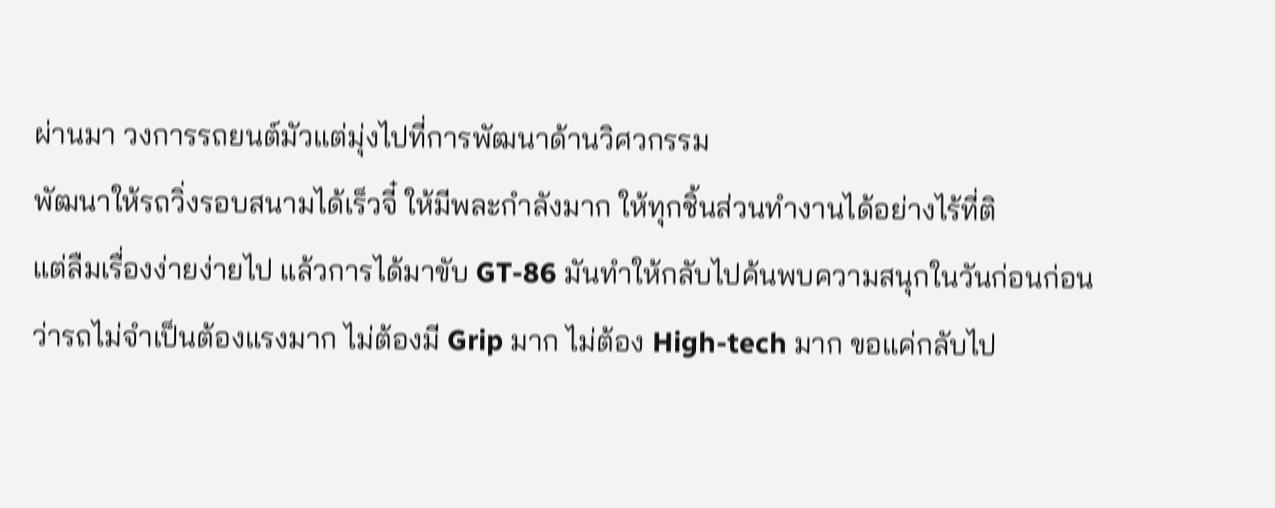ผ่านมา วงการรถยนต์มัวแต่มุ่งไปที่การพัฒนาด้านวิศวกรรม
พัฒนาให้รถวิ่งรอบสนามได้เร็วจี๋ ให้มีพละกำลังมาก ให้ทุกชิ้นส่วนทำงานได้อย่างไร้ที่ติ
แต่ลืมเรื่องง่ายง่ายไป แล้วการได้มาขับ GT-86 มันทำให้กลับไปค้นพบความสนุกในวันก่อนก่อน
ว่ารถไม่จำเป็นต้องแรงมาก ไม่ต้องมี Grip มาก ไม่ต้อง High-tech มาก ขอแค่กลับไป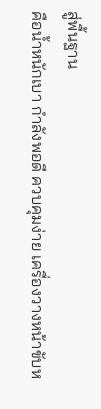สู่พื้นฐาน
คือน้ำหนักเบา กำลังพอดี ควบคุมง่าย เครื่องวางหน้าขับห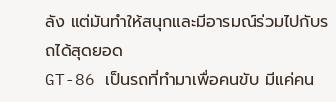ลัง แต่มันทำให้สนุกและมีอารมณ์ร่วมไปกับรถได้สุดยอด
GT-86 เป็นรถที่ทำมาเพื่อคนขับ มีแค่คน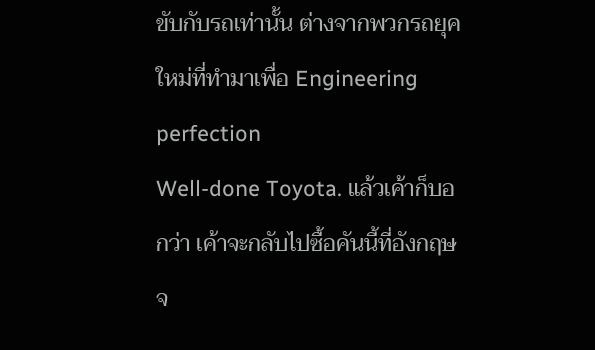ขับกับรถเท่านั้น ต่างจากพวกรถยุคใหม่ที่ทำมาเพื่อ Engineering perfection
Well-done Toyota. แล้วเค้าก็บอกว่า เค้าจะกลับไปซื้อคันนี้ที่อังกฤษจ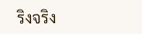ริงจริง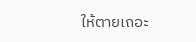ให้ตายเถอะ